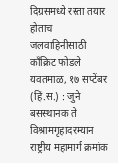दिग्रसमध्ये रस्ता तयार होताच जलवाहिनीसाठी काँक्रिट फोडले
यवतमाळ, १७ सप्टेंबर (हिं.स.) : जुने बसस्थानक ते विश्रामगृहादरम्यान राष्ट्रीय महामार्ग क्रमांक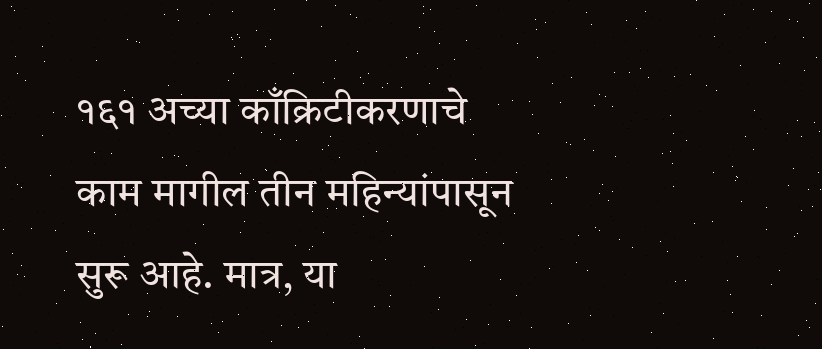१६१ अच्या काँक्रिटीकरणाचे काम मागील तीन महिन्यांपासून सुरू आहे. मात्र, या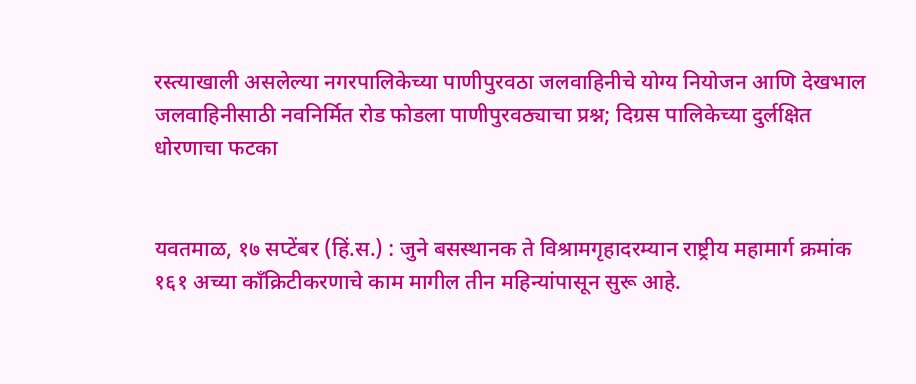रस्त्याखाली असलेल्या नगरपालिकेच्या पाणीपुरवठा जलवाहिनीचे योग्य नियोजन आणि देखभाल
जलवाहिनीसाठी नवनिर्मित रोड फोडला पाणीपुरवठ्याचा प्रश्न; दिग्रस पालिकेच्या दुर्लक्षित धोरणाचा फटका


यवतमाळ, १७ सप्टेंबर (हिं.स.) : जुने बसस्थानक ते विश्रामगृहादरम्यान राष्ट्रीय महामार्ग क्रमांक १६१ अच्या काँक्रिटीकरणाचे काम मागील तीन महिन्यांपासून सुरू आहे.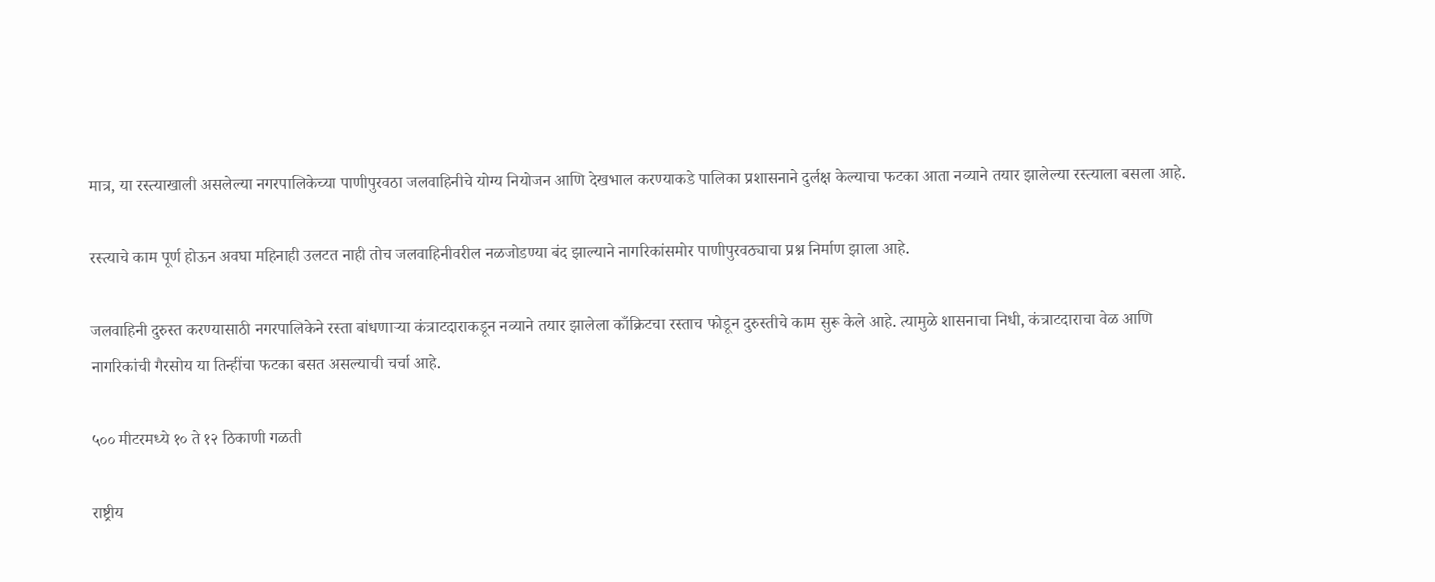मात्र, या रस्त्याखाली असलेल्या नगरपालिकेच्या पाणीपुरवठा जलवाहिनीचे योग्य नियोजन आणि देखभाल करण्याकडे पालिका प्रशासनाने दुर्लक्ष केल्याचा फटका आता नव्याने तयार झालेल्या रस्त्याला बसला आहे.

रस्त्याचे काम पूर्ण होऊन अवघा महिनाही उलटत नाही तोच जलवाहिनीवरील नळजोडण्या बंद झाल्याने नागरिकांसमोर पाणीपुरवठ्याचा प्रश्न निर्माण झाला आहे.

जलवाहिनी दुरुस्त करण्यासाठी नगरपालिकेने रस्ता बांधणाऱ्या कंत्राटदाराकडून नव्याने तयार झालेला काँक्रिटचा रस्ताच फोडून दुरुस्तीचे काम सुरू केले आहे. त्यामुळे शासनाचा निधी, कंत्राटदाराचा वेळ आणि नागरिकांची गैरसोय या तिन्हींचा फटका बसत असल्याची चर्चा आहे.

५०० मीटरमध्ये १० ते १२ ठिकाणी गळती

राष्ट्रीय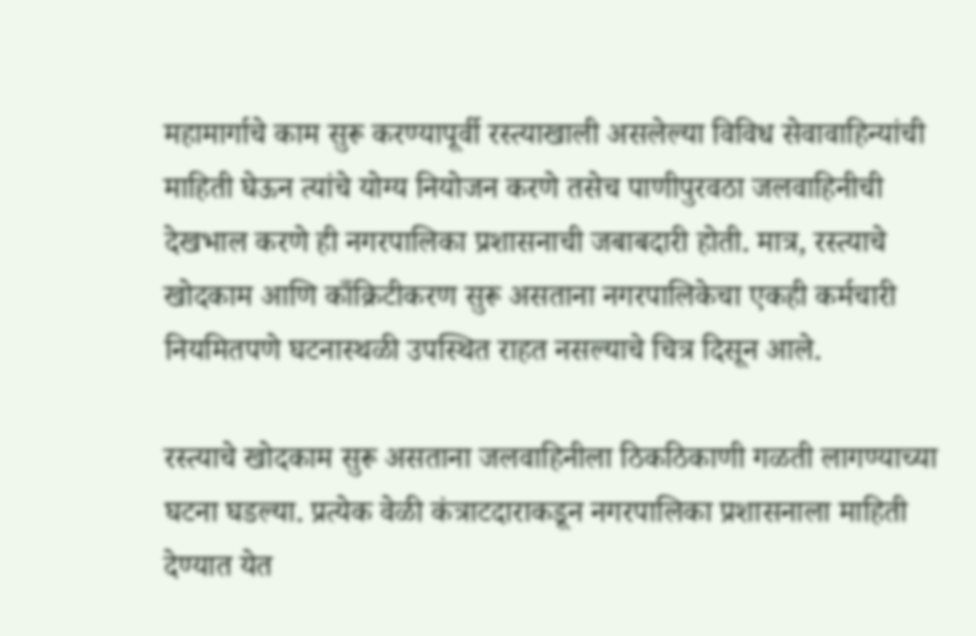महामार्गाचे काम सुरू करण्यापूर्वी रस्त्याखाली असलेल्या विविध सेवावाहिन्यांची माहिती घेऊन त्यांचे योग्य नियोजन करणे तसेच पाणीपुरवठा जलवाहिनीची देखभाल करणे ही नगरपालिका प्रशासनाची जबाबदारी होती. मात्र, रस्त्याचे खोदकाम आणि काँक्रिटीकरण सुरू असताना नगरपालिकेचा एकही कर्मचारी नियमितपणे घटनास्थळी उपस्थित राहत नसल्याचे चित्र दिसून आले.

रस्त्याचे खोदकाम सुरू असताना जलवाहिनीला ठिकठिकाणी गळती लागण्याच्या घटना घडल्या. प्रत्येक वेळी कंत्राटदाराकडून नगरपालिका प्रशासनाला माहिती देण्यात येत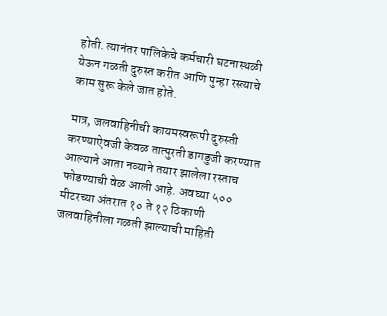होती. त्यानंतर पालिकेचे कर्मचारी घटनास्थळी येऊन गळती दुरुस्त करीत आणि पुन्हा रस्त्याचे काम सुरू केले जात होते.

मात्र, जलवाहिनीची कायमस्वरूपी दुरुस्ती करण्याऐवजी केवळ तात्पुरती डागडुजी करण्यात आल्याने आता नव्याने तयार झालेला रस्ताच फोडण्याची वेळ आली आहे. अवघ्या ५०० मीटरच्या अंतरात १० ते १२ ठिकाणी जलवाहिनीला गळती झाल्याची माहिती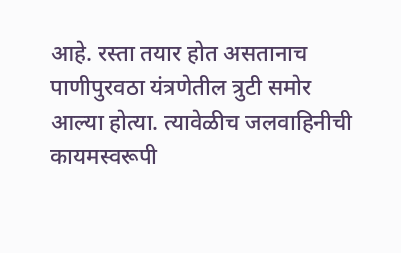आहे. रस्ता तयार होत असतानाच पाणीपुरवठा यंत्रणेतील त्रुटी समोर आल्या होत्या. त्यावेळीच जलवाहिनीची कायमस्वरूपी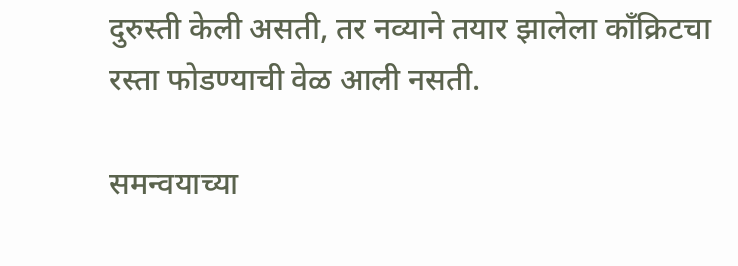दुरुस्ती केली असती, तर नव्याने तयार झालेला काँक्रिटचा रस्ता फोडण्याची वेळ आली नसती.

समन्वयाच्या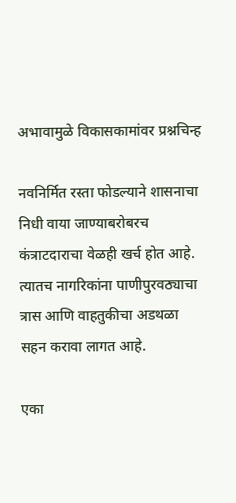अभावामुळे विकासकामांवर प्रश्नचिन्ह

नवनिर्मित रस्ता फोडल्याने शासनाचा निधी वाया जाण्याबरोबरच कंत्राटदाराचा वेळही खर्च होत आहे. त्यातच नागरिकांना पाणीपुरवठ्याचा त्रास आणि वाहतुकीचा अडथळा सहन करावा लागत आहे.

एका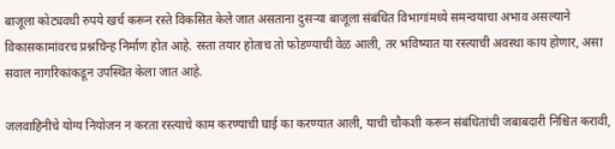बाजूला कोट्यवधी रुपये खर्च करून रस्ते विकसित केले जात असताना दुसऱ्या बाजूला संबंधित विभागांमध्ये समन्वयाचा अभाव असल्याने विकासकामांवरच प्रश्नचिन्ह निर्माण होत आहे. रस्ता तयार होताच तो फोडण्याची वेळ आली, तर भविष्यात या रस्त्याची अवस्था काय होणार, असा सवाल नागरिकांकडून उपस्थित केला जात आहे.

जलवाहिनीचे योग्य नियोजन न करता रस्त्याचे काम करण्याची घाई का करण्यात आली, याची चौकशी करून संबंधितांची जबाबदारी निश्चित करावी,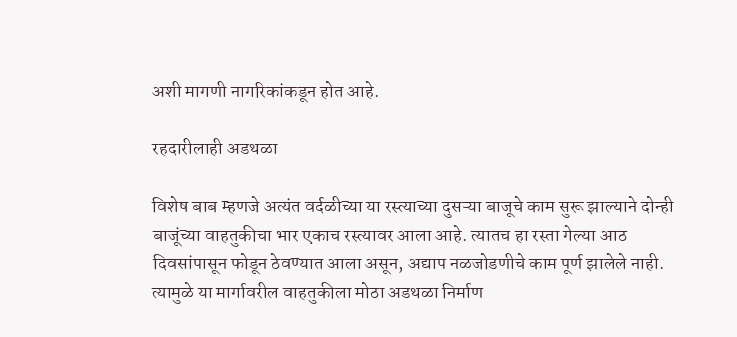अशी मागणी नागरिकांकडून होत आहे.

रहदारीलाही अडथळा

विशेष बाब म्हणजे अत्यंत वर्दळीच्या या रस्त्याच्या दुसऱ्या बाजूचे काम सुरू झाल्याने दोन्ही बाजूंच्या वाहतुकीचा भार एकाच रस्त्यावर आला आहे. त्यातच हा रस्ता गेल्या आठ दिवसांपासून फोडून ठेवण्यात आला असून, अद्याप नळजोडणीचे काम पूर्ण झालेले नाही. त्यामुळे या मार्गावरील वाहतुकीला मोठा अडथळा निर्माण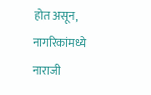होत असून, नागरिकांमध्ये नाराजी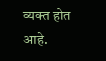व्यक्त होत आहे.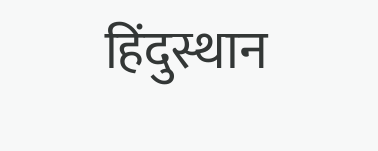हिंदुस्थान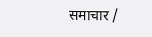समाचार /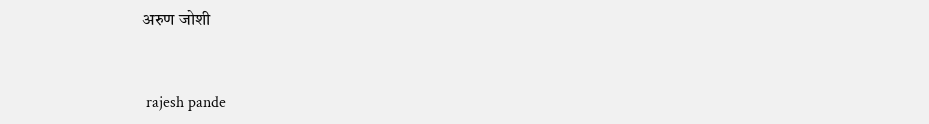अरुण जोशी


 rajesh pande